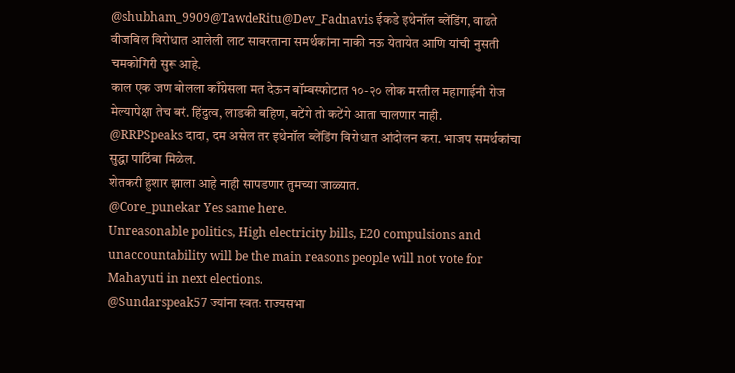@shubham_9909@TawdeRitu@Dev_Fadnavis ईकडे इथेनॉल ब्लेंडिंग, वाढते वीजबिल विरोधात आलेली लाट सावरताना समर्थकांना नाकी नऊ येतायेत आणि यांची नुसती चमकोगिरी सुरू आहे.
काल एक जण बोलला काँग्रेसला मत देऊन बॉम्बस्फोटात १०-२० लोक मरतील महागाईनी रोज मेल्यापेक्षा तेच बरं. हिंदुत्व, लाडकी बहिण, बटेंगे तो कटेंगे आता चालणार नाही.
@RRPSpeaks दादा, दम असेल तर इथेनॉल ब्लेंडिंग विरोधात आंदोलन करा. भाजप समर्थकांचा सुद्धा पाठिंबा मिळेल.
शेतकरी हुशार झाला आहे नाही सापडणार तुमच्या जाळ्यात.
@Core_punekar Yes same here.
Unreasonable politics, High electricity bills, E20 compulsions and unaccountability will be the main reasons people will not vote for Mahayuti in next elections.
@Sundarspeak57 ज्यांना स्वतः राज्यसभा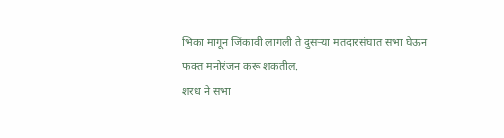भिका मागून जिंकावी लागली ते दुसऱ्या मतदारसंघात सभा घेऊन फक्त मनोरंजन करू शकतील.
शरध ने सभा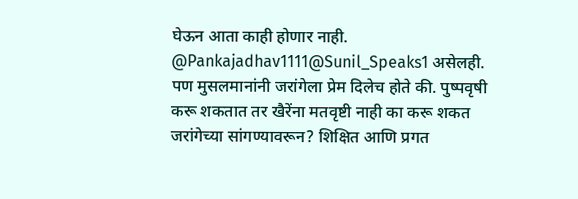घेऊन आता काही होणार नाही.
@Pankajadhav1111@Sunil_Speaks1 असेलही. पण मुसलमानांनी जरांगेला प्रेम दिलेच होते की. पुष्पवृषी करू शकतात तर खैरेंना मतवृष्टी नाही का करू शकत जरांगेच्या सांगण्यावरून? शिक्षित आणि प्रगत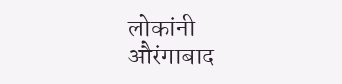लोकांनी औरंगाबाद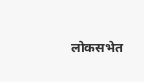लोकसभेत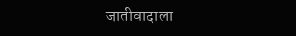जातीवादाला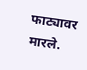फाट्यावर मारले.